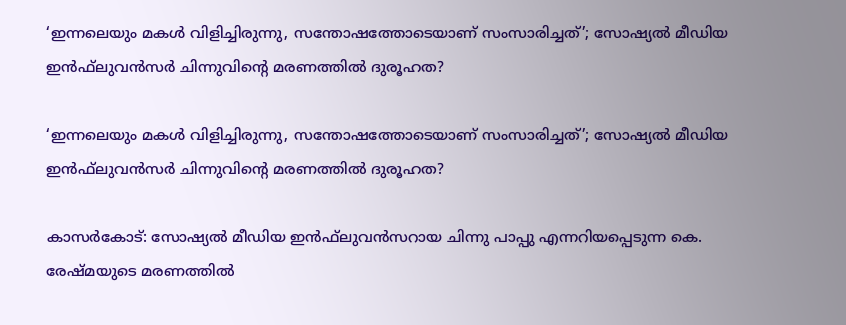‘ഇന്നലെയും മകൾ വിളിച്ചിരുന്നു, സന്തോഷത്തോടെയാണ് സംസാരിച്ചത്’; സോഷ്യല്‍ മീഡിയ ഇന്‍ഫ്‌ലുവന്‍സർ ചിന്നുവിന്റെ മരണത്തിൽ ദുരൂഹത?

‘ഇന്നലെയും മകൾ വിളിച്ചിരുന്നു, സന്തോഷത്തോടെയാണ് സംസാരിച്ചത്’; സോഷ്യല്‍ മീഡിയ ഇന്‍ഫ്‌ലുവന്‍സർ ചിന്നുവിന്റെ മരണത്തിൽ ദുരൂഹത?

കാസര്‍കോട്: സോഷ്യല്‍ മീഡിയ ഇന്‍ഫ്‌ലുവന്‍സറായ ചിന്നു പാപ്പു എന്നറിയപ്പെടുന്ന കെ. രേഷ്മയുടെ മരണത്തിൽ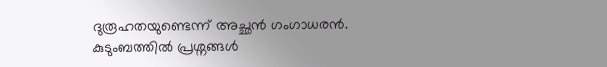ദുരൂഹതയുണ്ടെന്ന് അച്ഛൻ ഗംഗാധരൻ. കുടുംബത്തിൽ പ്രശ്നങ്ങൾ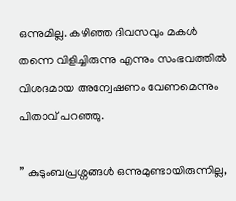ഒന്നുമില്ല. കഴിഞ്ഞ ദിവസവും മകൾ തന്നെ വിളിച്ചിരുന്നു എന്നും സംഭവത്തിൽ വിശദമായ അന്വേഷണം വേണമെന്നും പിതാവ് പറഞ്ഞു.

” കുടുംബപ്രശ്നങ്ങൾ ഒന്നുമുണ്ടായിരുന്നില്ല,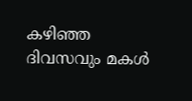കഴിഞ്ഞ ദിവസവും മകൾ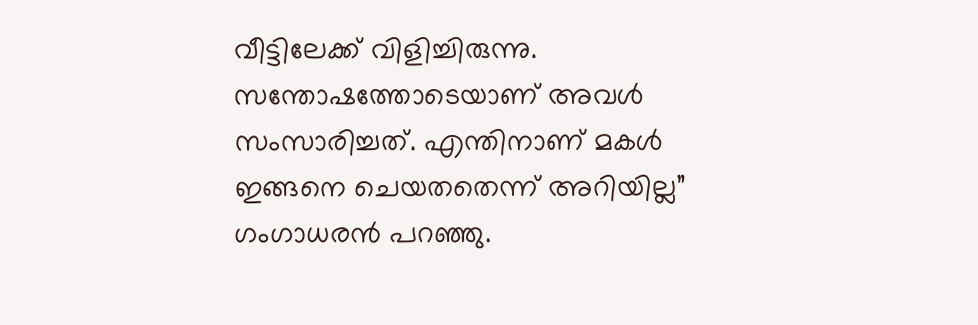വീട്ടിലേക്ക് വിളിച്ചിരുന്നു. സന്തോഷത്തോടെയാണ് അവൾ സംസാരിച്ചത്. എന്തിനാണ് മകൾ ഇങ്ങനെ ചെയതതെന്ന് അറിയില്ല” ഗംഗാധരൻ പറഞ്ഞു.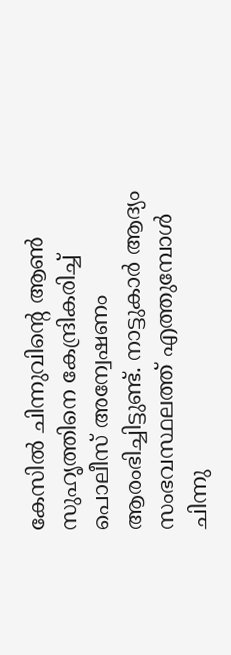കേസിൽ ചിന്നുവിന്റെ ആൺ സുഹൃത്തിനെ കേന്ദ്രികരിച്ച് പൊലീസ് അന്വേഷണം ആരംഭിച്ചിട്ടുണ്ട്. നാട്ടുകാർ ആദ്യം സംഭവസ്ഥലത്ത് എത്തുമ്പോൾ ചിന്നു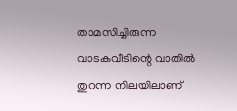താമസിച്ചിരുന്ന വാടകവീടിന്റെ വാതിൽ തുറന്ന നിലയിലാണ്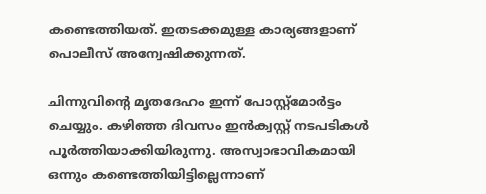കണ്ടെത്തിയത്. ഇതടക്കമുള്ള കാര്യങ്ങളാണ് പൊലീസ് അന്വേഷിക്കുന്നത്.

ചിന്നുവിന്റെ മൃതദേഹം ഇന്ന് പോസ്റ്റ്മോർട്ടം ചെയ്യും. കഴിഞ്ഞ ദിവസം ഇൻക്വസ്റ്റ് നടപടികൾ പൂർത്തിയാക്കിയിരുന്നു. അസ്വാഭാവികമായി ഒന്നും കണ്ടെത്തിയിട്ടില്ലെന്നാണ്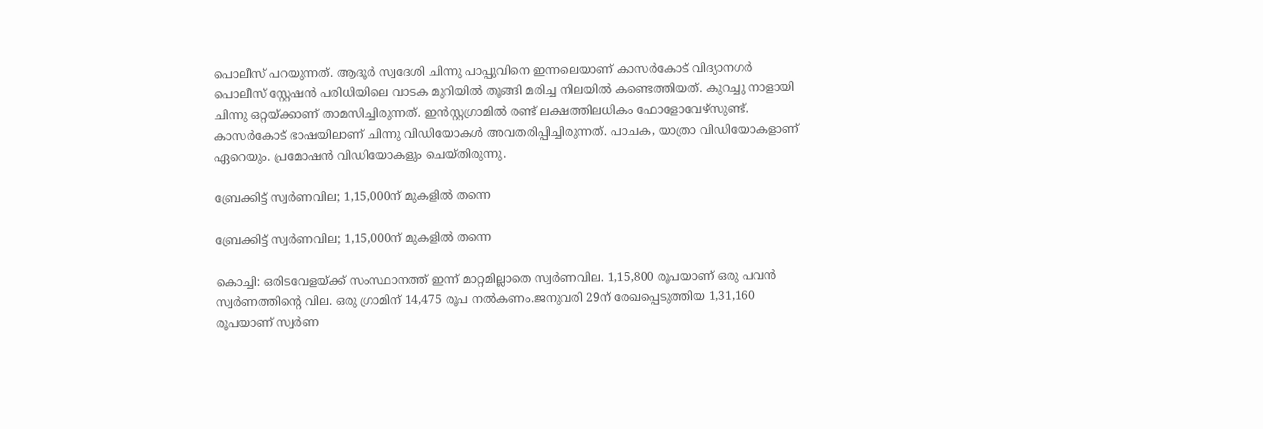പൊലീസ് പറയുന്നത്. ആദൂര്‍ സ്വദേശി ചിന്നു പാപ്പുവിനെ ഇന്നലെയാണ് കാസര്‍കോട് വിദ്യാനഗര്‍ പൊലീസ് സ്റ്റേഷന്‍ പരിധിയിലെ വാടക മുറിയില്‍ തൂങ്ങി മരിച്ച നിലയില്‍ കണ്ടെത്തിയത്. കുറച്ചു നാളായി ചിന്നു ഒറ്റയ്ക്കാണ് താമസിച്ചിരുന്നത്. ഇന്‍സ്റ്റഗ്രാമില്‍ രണ്ട് ലക്ഷത്തിലധികം ഫോളോവേഴ്‌സുണ്ട്. കാസര്‍കോട് ഭാഷയിലാണ് ചിന്നു വിഡിയോകള്‍ അവതരിപ്പിച്ചിരുന്നത്. പാചക, യാത്രാ വിഡിയോകളാണ് ഏറെയും. പ്രമോഷന്‍ വിഡിയോകളും ചെയ്തിരുന്നു.

ബ്രേക്കിട്ട് സ്വര്‍ണവില; 1,15,000ന് മുകളില്‍ തന്നെ

ബ്രേക്കിട്ട് സ്വര്‍ണവില; 1,15,000ന് മുകളില്‍ തന്നെ

കൊച്ചി: ഒരിടവേളയ്ക്ക് സംസ്ഥാനത്ത് ഇന്ന് മാറ്റമില്ലാതെ സ്വര്‍ണവില. 1,15,800 രൂപയാണ് ഒരു പവന്‍ സ്വര്‍ണത്തിന്റെ വില. ഒരു ഗ്രാമിന് 14,475 രൂപ നല്‍കണം.ജനുവരി 29ന് രേഖപ്പെടുത്തിയ 1,31,160 രൂപയാണ് സ്വര്‍ണ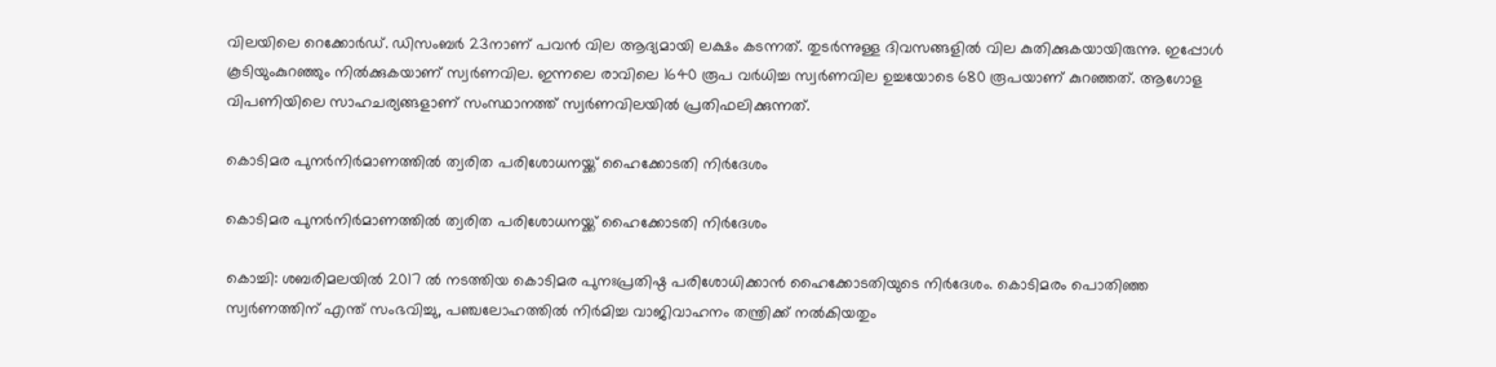വിലയിലെ റെക്കോര്‍ഡ്. ഡിസംബര്‍ 23നാണ് പവന്‍ വില ആദ്യമായി ലക്ഷം കടന്നത്. തുടര്‍ന്നുള്ള ദിവസങ്ങളില്‍ വില കുതിക്കുകയായിരുന്നു. ഇപ്പോള്‍ കൂടിയുംകുറഞ്ഞും നില്‍ക്കുകയാണ് സ്വര്‍ണവില. ഇന്നലെ രാവിലെ 1640 രൂപ വര്‍ധിച്ച സ്വര്‍ണവില ഉച്ചയോടെ 680 രൂപയാണ് കുറഞ്ഞത്. ആഗോള വിപണിയിലെ സാഹചര്യങ്ങളാണ് സംസ്ഥാനത്ത് സ്വര്‍ണവിലയില്‍ പ്രതിഫലിക്കുന്നത്.

കൊടിമര പുനര്‍നിര്‍മാണത്തില്‍ ത്വരിത പരിശോധനയ്ക്ക് ഹൈക്കോടതി നിര്‍ദേശം

കൊടിമര പുനര്‍നിര്‍മാണത്തില്‍ ത്വരിത പരിശോധനയ്ക്ക് ഹൈക്കോടതി നിര്‍ദേശം

കൊച്ചി: ശബരിമലയില്‍ 2017 ല്‍ നടത്തിയ കൊടിമര പുനഃപ്രതിഷ്ഠ പരിശോധിക്കാന്‍ ഹൈക്കോടതിയുടെ നിര്‍ദേശം. കൊടിമരം പൊതിഞ്ഞ സ്വര്‍ണത്തിന് എന്ത് സംഭവിച്ചു, പഞ്ചലോഹത്തില്‍ നിര്‍മിച്ച വാജിവാഹനം തന്ത്രിക്ക് നല്‍കിയതും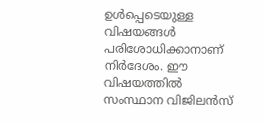ഉള്‍പ്പെടെയുള്ള വിഷയങ്ങള്‍ പരിശോധിക്കാനാണ് നിര്‍ദേശം. ഈ വിഷയത്തില്‍ സംസ്ഥാന വിജിലന്‍സ്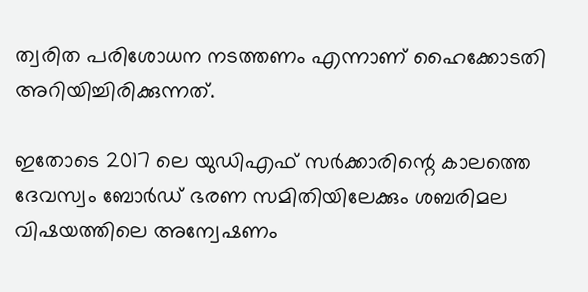ത്വരിത പരിശോധന നടത്തണം എന്നാണ് ഹൈക്കോടതി അറിയിച്ചിരിക്കുന്നത്.

ഇതോടെ 2017 ലെ യുഡിഎഫ് സര്‍ക്കാരിന്റെ കാലത്തെ ദേവസ്വം ബോര്‍ഡ് ഭരണ സമിതിയിലേക്കും ശബരിമല വിഷയത്തിലെ അന്വേഷണം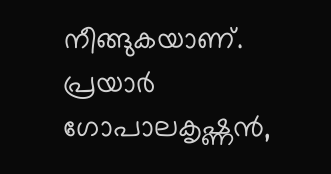നീങ്ങുകയാണ്. പ്രയാര്‍ ഗോപാലകൃഷ്ണന്‍,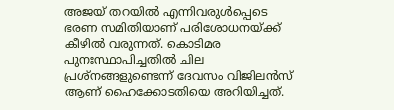അജയ് തറയില്‍ എന്നിവരുള്‍പ്പെടെ ഭരണ സമിതിയാണ് പരിശോധനയ്ക്ക് കീഴില്‍ വരുന്നത്. കൊടിമര പുനഃസ്ഥാപിച്ചതില്‍ ചില പ്രശ്‌നങ്ങളുണ്ടെന്ന് ദേവസം വിജിലന്‍സ് ആണ് ഹൈക്കോടതിയെ അറിയിച്ചത്.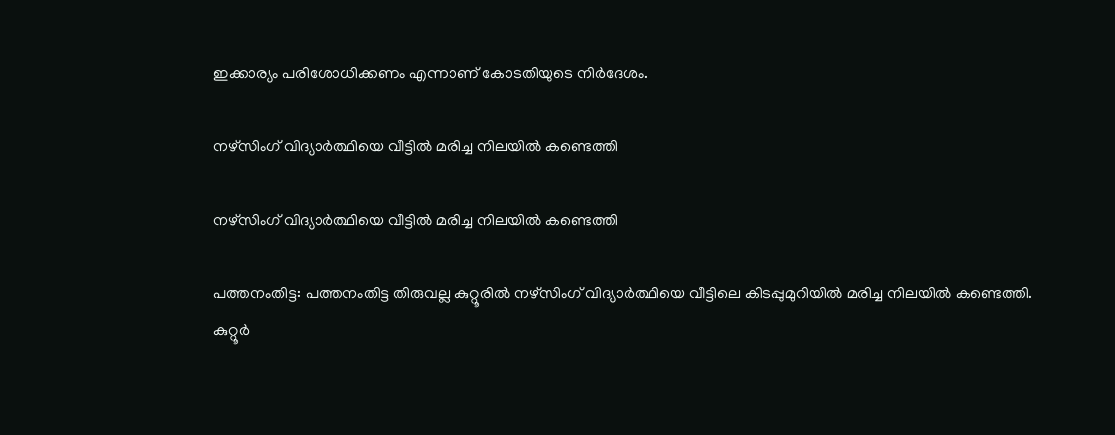ഇക്കാര്യം പരിശോധിക്കണം എന്നാണ് കോടതിയുടെ നിര്‍ദേശം.

നഴ്സിംഗ് വിദ്യാര്‍ത്ഥിയെ വീട്ടില്‍ മരിച്ച നിലയില്‍ കണ്ടെത്തി

നഴ്സിംഗ് വിദ്യാര്‍ത്ഥിയെ വീട്ടില്‍ മരിച്ച നിലയില്‍ കണ്ടെത്തി

പത്തനംതിട്ട: പത്തനംതിട്ട തിരുവല്ല കുറ്റൂരില്‍ നഴ്സിംഗ് വിദ്യാര്‍ത്ഥിയെ വീട്ടിലെ കിടപ്പുമുറിയില്‍ മരിച്ച നിലയില്‍ കണ്ടെത്തി. കുറ്റൂര്‍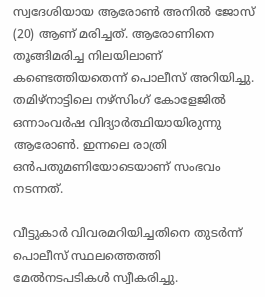സ്വദേശിയായ ആരോണ്‍ അനില്‍ ജോസ് (20) ആണ് മരിച്ചത്. ആരോണിനെ തൂങ്ങിമരിച്ച നിലയിലാണ് കണ്ടെത്തിയതെന്ന് പൊലീസ് അറിയിച്ചു. തമിഴ്നാട്ടിലെ നഴ്സിംഗ് കോളേജില്‍ ഒന്നാംവര്‍ഷ വിദ്യാര്‍ത്ഥിയായിരുന്നു ആരോണ്‍. ഇന്നലെ രാത്രി ഒന്‍പതുമണിയോടെയാണ് സംഭവം നടന്നത്.

വീട്ടുകാര്‍ വിവരമറിയിച്ചതിനെ തുടര്‍ന്ന് പൊലീസ് സ്ഥലത്തെത്തി മേല്‍നടപടികള്‍ സ്വീകരിച്ചു.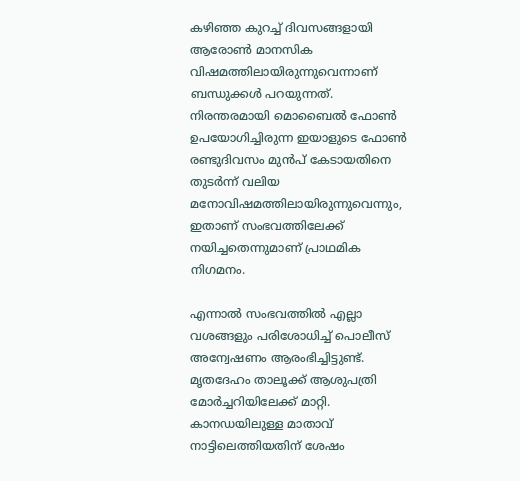കഴിഞ്ഞ കുറച്ച് ദിവസങ്ങളായി ആരോണ്‍ മാനസിക വിഷമത്തിലായിരുന്നുവെന്നാണ് ബന്ധുക്കള്‍ പറയുന്നത്. നിരന്തരമായി മൊബൈല്‍ ഫോണ്‍ ഉപയോഗിച്ചിരുന്ന ഇയാളുടെ ഫോണ്‍ രണ്ടുദിവസം മുന്‍പ് കേടായതിനെ തുടര്‍ന്ന് വലിയ മനോവിഷമത്തിലായിരുന്നുവെന്നും, ഇതാണ് സംഭവത്തിലേക്ക് നയിച്ചതെന്നുമാണ് പ്രാഥമിക നിഗമനം.

എന്നാല്‍ സംഭവത്തില്‍ എല്ലാ വശങ്ങളും പരിശോധിച്ച് പൊലീസ് അന്വേഷണം ആരംഭിച്ചിട്ടുണ്ട്. മൃതദേഹം താലൂക്ക് ആശുപത്രി മോര്‍ച്ചറിയിലേക്ക് മാറ്റി. കാനഡയിലുള്ള മാതാവ് നാട്ടിലെത്തിയതിന് ശേഷം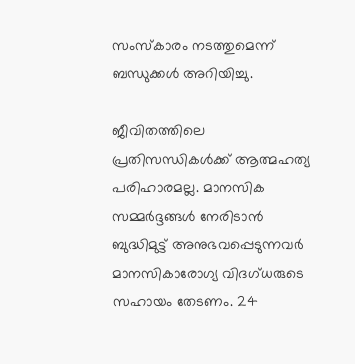സംസ്‌കാരം നടത്തുമെന്ന് ബന്ധുക്കള്‍ അറിയിച്ചു.

ജീവിതത്തിലെ പ്രതിസന്ധികള്‍ക്ക് ആത്മഹത്യ പരിഹാരമല്ല. മാനസിക സമ്മര്‍ദ്ദങ്ങള്‍ നേരിടാന്‍ ബുദ്ധിമുട്ട് അനുഭവപ്പെടുന്നവര്‍ മാനസികാരോഗ്യ വിദഗ്ധരുടെ സഹായം തേടണം. 24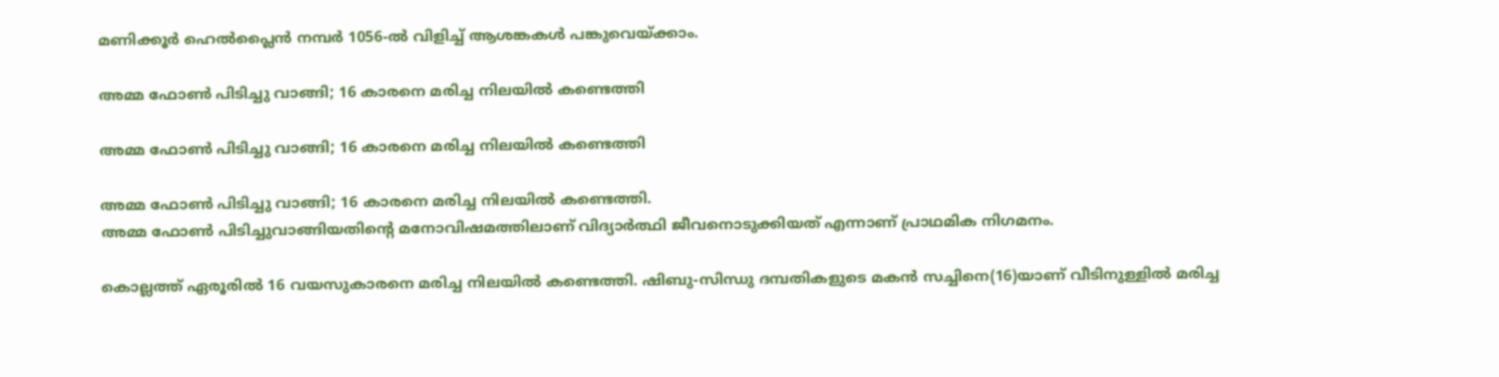മണിക്കൂര്‍ ഹെല്‍പ്ലൈന്‍ നമ്പര്‍ 1056-ല്‍ വിളിച്ച് ആശങ്കകള്‍ പങ്കുവെയ്ക്കാം.

അമ്മ ഫോൺ പിടിച്ചു വാങ്ങി; 16 കാരനെ മരിച്ച നിലയിൽ കണ്ടെത്തി

അമ്മ ഫോൺ പിടിച്ചു വാങ്ങി; 16 കാരനെ മരിച്ച നിലയിൽ കണ്ടെത്തി

അമ്മ ഫോൺ പിടിച്ചു വാങ്ങി; 16 കാരനെ മരിച്ച നിലയിൽ കണ്ടെത്തി.
അമ്മ ഫോൺ പിടിച്ചുവാങ്ങിയതിന്റെ മനോവിഷമത്തിലാണ് വിദ്യാർത്ഥി ജീവനൊടുക്കിയത് എന്നാണ് പ്രാഥമിക നിഗമനം.

കൊല്ലത്ത് ഏരൂരിൽ 16 വയസുകാരനെ മരിച്ച നിലയിൽ കണ്ടെത്തി. ഷിബു-സിന്ധു ദമ്പതികളുടെ മകൻ സച്ചിനെ(16)യാണ് വീടിനുള്ളിൽ മരിച്ച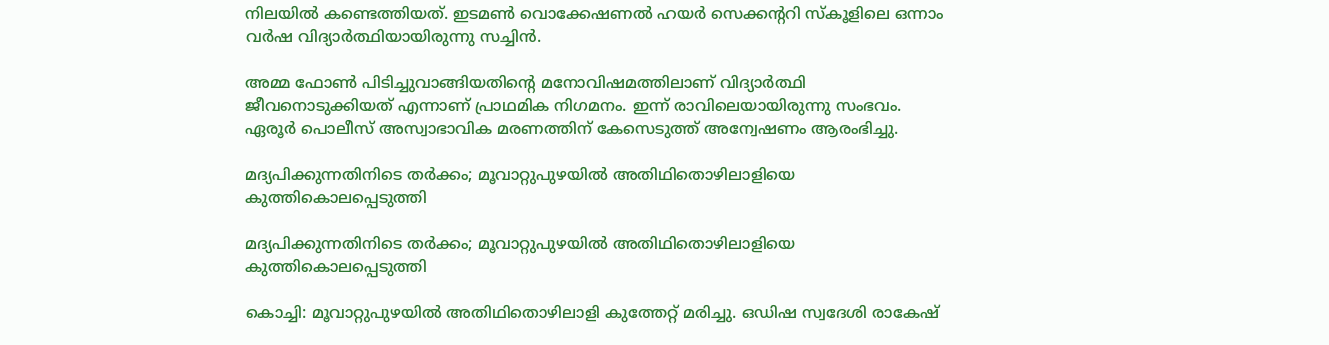നിലയിൽ കണ്ടെത്തിയത്. ഇടമൺ വൊക്കേഷണൽ ഹയർ സെക്കന്ററി സ്കൂളിലെ ഒന്നാം വർഷ വിദ്യാർത്ഥിയായിരുന്നു സച്ചിൻ.

അമ്മ ഫോൺ പിടിച്ചുവാങ്ങിയതിന്റെ മനോവിഷമത്തിലാണ് വിദ്യാർത്ഥി ജീവനൊടുക്കിയത് എന്നാണ് പ്രാഥമിക നിഗമനം. ഇന്ന് രാവിലെയായിരുന്നു സംഭവം. ഏരൂർ പൊലീസ് അസ്വാഭാവിക മരണത്തിന് കേസെടുത്ത് അന്വേഷണം ആരംഭിച്ചു.

മദ്യപിക്കുന്നതിനിടെ തർക്കം; മൂവാറ്റുപുഴയിൽ അതിഥിതൊഴിലാളിയെ കുത്തികൊലപ്പെടുത്തി

മദ്യപിക്കുന്നതിനിടെ തർക്കം; മൂവാറ്റുപുഴയിൽ അതിഥിതൊഴിലാളിയെ കുത്തികൊലപ്പെടുത്തി

കൊച്ചി: മൂവാറ്റുപുഴയിൽ അതിഥിതൊഴിലാളി കുത്തേറ്റ് മരിച്ചു. ഒഡിഷ സ്വദേശി രാകേഷ്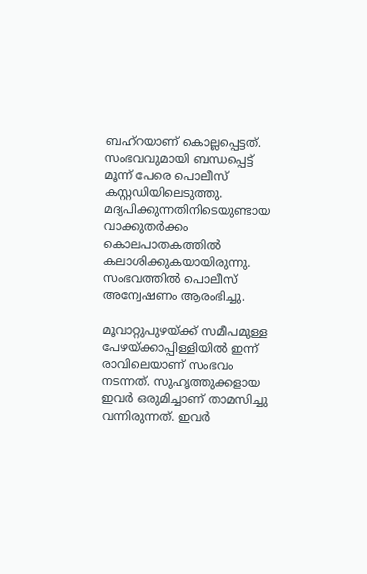ബഹ്‌റയാണ് കൊല്ലപ്പെട്ടത്. സംഭവവുമായി ബന്ധപ്പെട്ട് മൂന്ന് പേരെ പൊലീസ് കസ്റ്റഡിയിലെടുത്തു. മദ്യപിക്കുന്നതിനിടെയുണ്ടായ വാക്കുതര്‍ക്കം കൊലപാതകത്തില്‍ കലാശിക്കുകയായിരുന്നു. സംഭവത്തിൽ പൊലീസ് അന്വേഷണം ആരംഭിച്ചു.

മൂവാറ്റുപുഴയ്ക്ക് സമീപമുള്ള പേഴയ്ക്കാപ്പിള്ളിയിൽ ഇന്ന് രാവിലെയാണ് സംഭവം നടന്നത്. സുഹൃത്തുക്കളായ ഇവർ ഒരുമിച്ചാണ് താമസിച്ചു വന്നിരുന്നത്. ഇവർ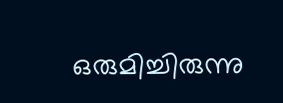ഒരുമിച്ചിരുന്നു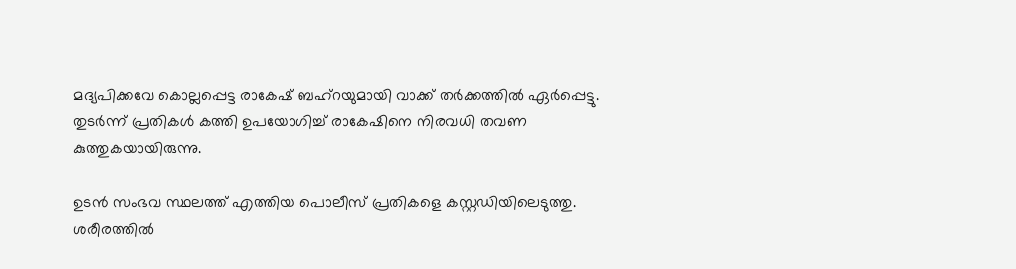മദ്യപിക്കവേ കൊല്ലപ്പെട്ട രാകേഷ് ബഹ്‌റയുമായി വാക്ക് തർക്കത്തിൽ ഏർപ്പെട്ടു. തുടർന്ന് പ്രതികൾ കത്തി ഉപയോഗിച്ച് രാകേഷിനെ നിരവധി തവണ കുത്തുകയായിരുന്നു.

ഉടൻ സംഭവ സ്ഥലത്ത് എത്തിയ പൊലീസ് പ്രതികളെ കസ്റ്റഡിയിലെടുത്തു. ശരീരത്തിൽ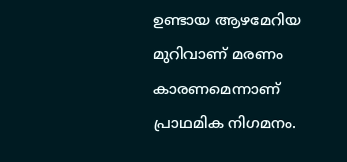ഉണ്ടായ ആഴമേറിയ മുറിവാണ് മരണം കാരണമെന്നാണ് പ്രാഥമിക നിഗമനം.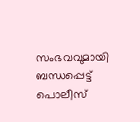സംഭവവുമായി ബന്ധപ്പെട്ട് പൊലീസ്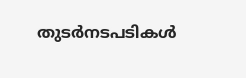തുടർനടപടികൾ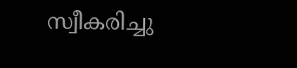സ്വീകരിച്ചു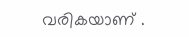വരികയാണ് .